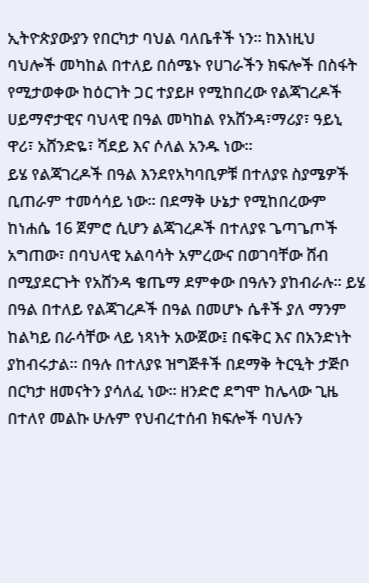ኢትዮጵያውያን የበርካታ ባህል ባለቤቶች ነን፡፡ ከእነዚህ ባህሎች መካከል በተለይ በሰሜኑ የሀገራችን ክፍሎች በስፋት የሚታወቀው ከዕርገት ጋር ተያይዞ የሚከበረው የልጃገረዶች ሀይማኖታዊና ባህላዊ በዓል መካከል የአሸንዳ፣ማሪያ፣ ዓይኒ ዋሪ፣ አሸንድዬ፣ ሻደይ እና ሶለል አንዱ ነው፡፡
ይሄ የልጃገረዶች በዓል እንደየአካባቢዎቹ በተለያዩ ስያሜዎች ቢጠራም ተመሳሳይ ነው። በደማቅ ሁኔታ የሚከበረውም ከነሐሴ 16 ጀምሮ ሲሆን ልጃገረዶች በተለያዩ ጌጣጌጦች አግጠው፣ በባህላዊ አልባሳት አምረውና በወገባቸው ሸብ በሚያደርጉት የአሸንዳ ቄጤማ ደምቀው በዓሉን ያከብራሉ፡፡ ይሄ በዓል በተለይ የልጃገረዶች በዓል በመሆኑ ሴቶች ያለ ማንም ከልካይ በራሳቸው ላይ ነጻነት አውጀው፤ በፍቅር እና በአንድነት ያከብሩታል። በዓሉ በተለያዩ ዝግጅቶች በደማቅ ትርዒት ታጅቦ በርካታ ዘመናትን ያሳለፈ ነው። ዘንድሮ ደግሞ ከሌላው ጊዜ በተለየ መልኩ ሁሉም የህብረተሰብ ክፍሎች ባህሉን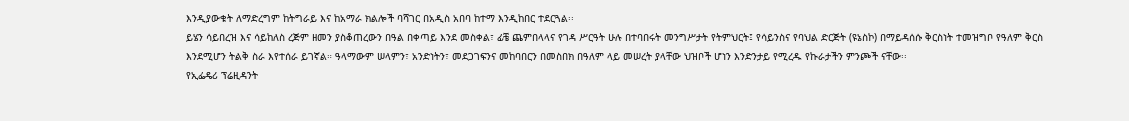እንዲያውቁት ለማድረግም ከትግራይ እና ከአማራ ክልሎች ባሻገር በአዲስ አበባ ከተማ እንዲከበር ተደርጓል፡፡
ይሄን ሳይበረዝ እና ሳይከለስ ረጅም ዘመን ያስቆጠረውን በዓል በቀጣይ እንደ መስቀል፣ ፊቼ ጨምበላላና የገዳ ሥርዓት ሁሉ በተባበሩት መንግሥታት የትምህርት፤ የሳይንስና የባህል ድርጅት (ዩኔስኮ) በማይዳሰሱ ቅርስነት ተመዝግቦ የዓለም ቅርስ እንደሚሆን ትልቅ ስራ እየተሰራ ይገኛል። ዓላማውም ሠላምን፣ አንድነትን፣ መደጋገፍንና መከባበርን በመስበክ በዓለም ላይ መሠረት ያላቸው ህዝቦች ሆነን እንድንታይ የሚረዱ የኩራታችን ምንጮች ናቸው፡፡
የኢፌዴሪ ፕሬዚዳንት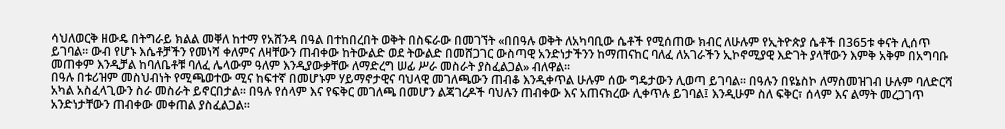ሳህለወርቅ ዘውዴ በትግራይ ክልል መቐለ ከተማ የአሸንዳ በዓል በተከበረበት ወቅት በስፍራው በመገኘት «በበዓሉ ወቅት ለአካባቢው ሴቶች የሚሰጠው ክብር ለሁሉም የኢትዮጵያ ሴቶች በ365ቱ ቀናት ሊሰጥ ይገባል፡፡ ውብ የሆኑ እሴቶቻችን የመነሻ ቀለምና ለዛቸውን ጠብቀው ከትውልድ ወደ ትውልድ በመሸጋገር ውስጣዊ አንድነታችንን ከማጠናከር ባለፈ ለአገራችን ኢኮኖሚያዊ እድገት ያላቸውን እምቅ አቅም በአግባቡ መጠቀም እንዲቻል ከባለቤቶቹ ባለፈ ሌላውም ዓለም እንዲያውቃቸው ለማድረግ ሠፊ ሥራ መስራት ያስፈልጋል» ብለዋል፡፡
በዓሉ በቱሪዝም መስህብነት የሚጫወተው ሚና ከፍተኛ በመሆኑም ሃይማኖታዊና ባህላዊ መገለጫውን ጠብቆ እንዲቀጥል ሁሉም ሰው ግዴታውን ሊወጣ ይገባል። በዓሉን በዩኔስኮ ለማስመዝገብ ሁሉም ባለድርሻ አካል አስፈላጊውን ስራ መስራት ይኖርበታል፡፡ በዓሉ የሰላም እና የፍቅር መገለጫ በመሆን ልጃገረዶች ባህሉን ጠብቀው እና አጠናክረው ሊቀጥሉ ይገባል፤ እንዲሁም ስለ ፍቅር፣ ሰላም እና ልማት መረጋገጥ አንድነታቸውን ጠብቀው መቀጠል ያስፈልጋል።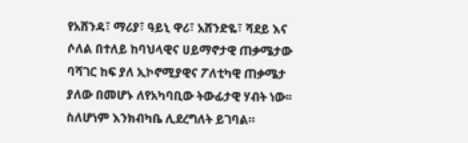የአሸንዳ፣ ማሪያ፣ ዓይኒ ዋሪ፣ አሸንድዬ፣ ሻደይ እና ሶለል በተለይ ከባህላዊና ሀይማኖታዊ ጠቃሜታው ባሻገር ከፍ ያለ ኢኮኖሚያዊና ፖለቲካዊ ጠቃሜታ ያለው በመሆኑ ለየአካባቢው ትውፊታዊ ሃብት ነው፡፡ ስለሆነም እንክብካቤ ሊደረግለት ይገባል።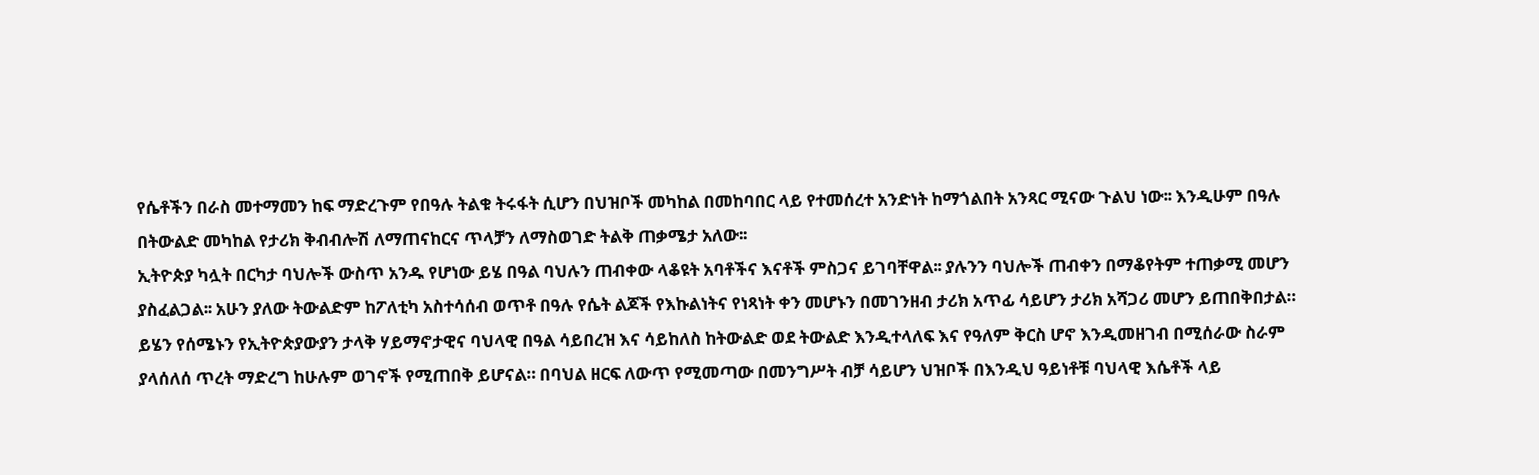የሴቶችን በራስ መተማመን ከፍ ማድረጉም የበዓሉ ትልቁ ትሩፋት ሲሆን በህዝቦች መካከል በመከባበር ላይ የተመሰረተ አንድነት ከማጎልበት አንጻር ሚናው ጉልህ ነው፡፡ እንዲሁም በዓሉ በትውልድ መካከል የታሪክ ቅብብሎሽ ለማጠናከርና ጥላቻን ለማስወገድ ትልቅ ጠቃሜታ አለው፡፡
ኢትዮጵያ ካሏት በርካታ ባህሎች ውስጥ አንዱ የሆነው ይሄ በዓል ባህሉን ጠብቀው ላቆዩት አባቶችና እናቶች ምስጋና ይገባቸዋል፡፡ ያሉንን ባህሎች ጠብቀን በማቆየትም ተጠቃሚ መሆን ያስፈልጋል፡፡ አሁን ያለው ትውልድም ከፖለቲካ አስተሳሰብ ወጥቶ በዓሉ የሴት ልጆች የእኩልነትና የነጻነት ቀን መሆኑን በመገንዘብ ታሪክ አጥፊ ሳይሆን ታሪክ አሻጋሪ መሆን ይጠበቅበታል። ይሄን የሰሜኑን የኢትዮጵያውያን ታላቅ ሃይማኖታዊና ባህላዊ በዓል ሳይበረዝ እና ሳይከለስ ከትውልድ ወደ ትውልድ እንዲተላለፍ እና የዓለም ቅርስ ሆኖ እንዲመዘገብ በሚሰራው ስራም ያላሰለሰ ጥረት ማድረግ ከሁሉም ወገኖች የሚጠበቅ ይሆናል። በባህል ዘርፍ ለውጥ የሚመጣው በመንግሥት ብቻ ሳይሆን ህዝቦች በእንዲህ ዓይነቶቹ ባህላዊ እሴቶች ላይ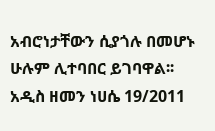አብሮነታቸውን ሲያጎሉ በመሆኑ ሁሉም ሊተባበር ይገባዋል፡፡
አዲስ ዘመን ነሀሴ 19/2011